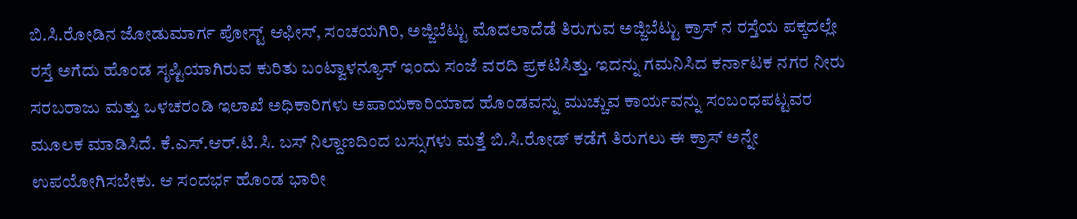ಬಿ.ಸಿ.ರೋಡಿನ ಜೋಡುಮಾರ್ಗ ಪೋಸ್ಟ್ ಆಫೀಸ್, ಸಂಚಯಗಿರಿ, ಅಜ್ಜಿಬೆಟ್ಟು ಮೊದಲಾದೆಡೆ ತಿರುಗುವ ಅಜ್ಜಿಬೆಟ್ಟು ಕ್ರಾಸ್ ನ ರಸ್ತೆಯ ಪಕ್ಕದಲ್ಲೇ ರಸ್ತೆ ಅಗೆದು ಹೊಂಡ ಸೃಷ್ಟಿಯಾಗಿರುವ ಕುರಿತು ಬಂಟ್ವಾಳನ್ಯೂಸ್ ಇಂದು ಸಂಜೆ ವರದಿ ಪ್ರಕಟಿಸಿತ್ತು. ಇದನ್ನು ಗಮನಿಸಿದ ಕರ್ನಾಟಕ ನಗರ ನೀರು ಸರಬರಾಜು ಮತ್ತು ಒಳಚರಂಡಿ ಇಲಾಖೆ ಅಧಿಕಾರಿಗಳು ಅಪಾಯಕಾರಿಯಾದ ಹೊಂಡವನ್ನು ಮುಚ್ಚುವ ಕಾರ್ಯವನ್ನು ಸಂಬಂಧಪಟ್ಟವರ ಮೂಲಕ ಮಾಡಿಸಿದೆ. ಕೆ.ಎಸ್.ಆರ್.ಟಿ.ಸಿ. ಬಸ್ ನಿಲ್ದಾಣದಿಂದ ಬಸ್ಸುಗಳು ಮತ್ತೆ ಬಿ.ಸಿ.ರೋಡ್ ಕಡೆಗೆ ತಿರುಗಲು ಈ ಕ್ರಾಸ್ ಅನ್ನೇ ಉಪಯೋಗಿಸಬೇಕು. ಆ ಸಂದರ್ಭ ಹೊಂಡ ಭಾರೀ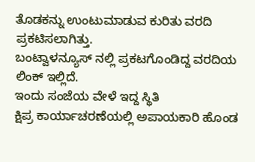ತೊಡಕನ್ನು ಉಂಟುಮಾಡುವ ಕುರಿತು ವರದಿ ಪ್ರಕಟಿಸಲಾಗಿತ್ತು.
ಬಂಟ್ವಾಳನ್ಯೂಸ್ ನಲ್ಲಿ ಪ್ರಕಟಗೊಂಡಿದ್ದ ವರದಿಯ ಲಿಂಕ್ ಇಲ್ಲಿದೆ.
ಇಂದು ಸಂಜೆಯ ವೇಳೆ ಇದ್ದ ಸ್ಥಿತಿ
ಕ್ಷಿಪ್ರ ಕಾರ್ಯಾಚರಣೆಯಲ್ಲಿ ಅಪಾಯಕಾರಿ ಹೊಂಡ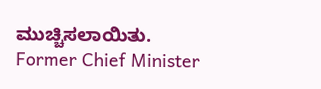ಮುಚ್ಚಿಸಲಾಯಿತು.
Former Chief Minister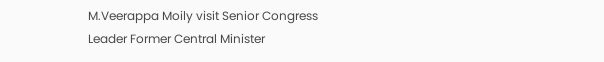M.Veerappa Moily visit Senior Congress Leader Former Central Minister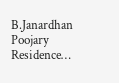B.Janardhan Poojary Residence…